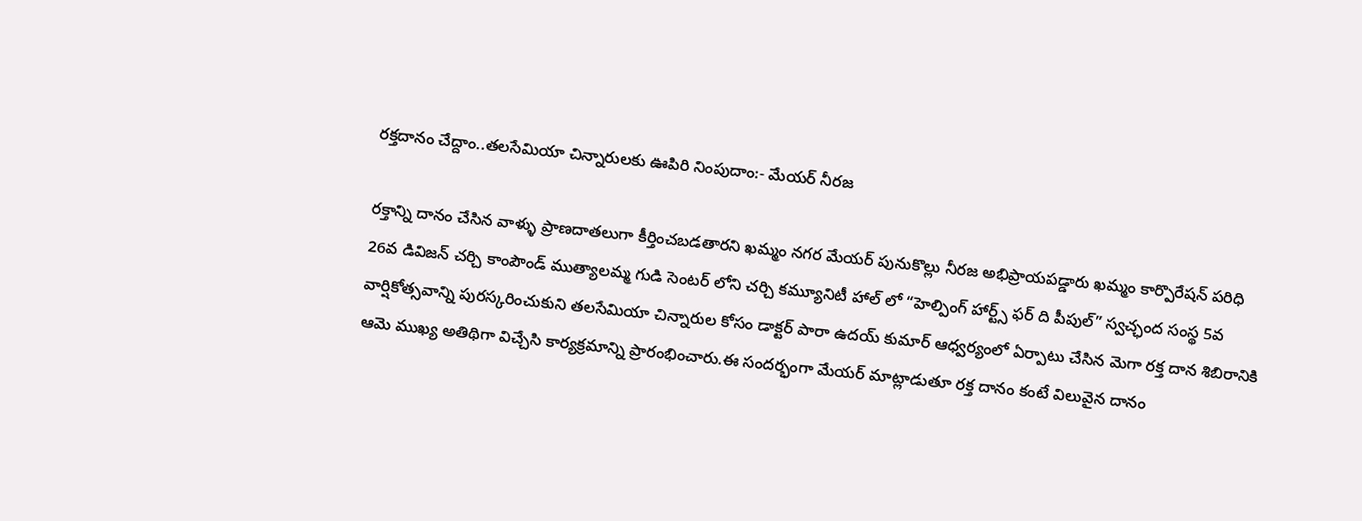రక్తదానం చేద్దాం..తలసేమియా చిన్నారులకు ఊపిరి నింపుదాం:- మేయర్ నీరజ

రక్తాన్ని దానం చేసిన వాళ్ళు ప్రాణదాతలుగా కీర్తించబడతారని ఖమ్మం నగర మేయర్ పునుకొల్లు నీరజ అభిప్రాయపడ్డారు ఖమ్మం కార్పొరేషన్ పరిధి 26వ డివిజన్ చర్చి కాంపౌండ్ ముత్యాలమ్మ గుడి సెంటర్ లోని చర్చి కమ్యూనిటీ హాల్ లో “హెల్పింగ్ హార్ట్స్ ఫర్ ది పీపుల్” స్వచ్ఛంద సంస్థ 5వ వార్షికోత్సవాన్ని పురస్కరించుకుని తలసేమియా చిన్నారుల కోసం డాక్టర్ పారా ఉదయ్ కుమార్ ఆధ్వర్యంలో ఏర్పాటు చేసిన మెగా రక్త దాన శిబిరానికి ఆమె ముఖ్య అతిథిగా విచ్చేసి కార్యక్రమాన్ని ప్రారంభించారు.ఈ సందర్భంగా మేయర్ మాట్లాడుతూ రక్త దానం కంటే విలువైన దానం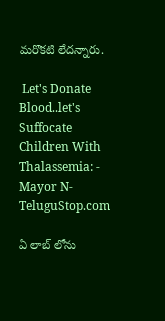మరొకటి లేదన్నారు.

 Let's Donate Blood..let's Suffocate Children With Thalassemia: - Mayor N-TeluguStop.com

ఏ లాబ్ లోను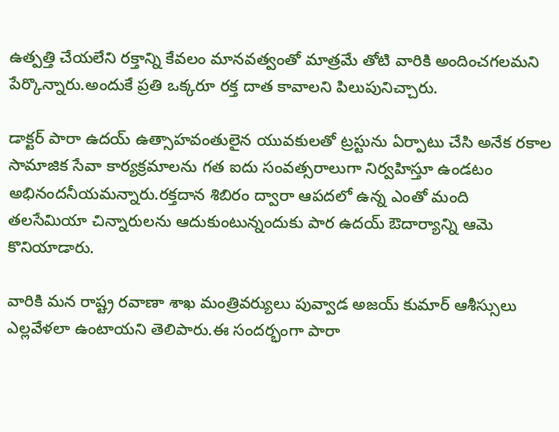ఉత్పత్తి చేయలేని రక్తాన్ని కేవలం మానవత్వంతో మాత్రమే తోటి వారికి అందించగలమని పేర్కొన్నారు.అందుకే ప్రతి ఒక్కరూ రక్త దాత కావాలని పిలుపునిచ్చారు.

డాక్టర్ పారా ఉదయ్ ఉత్సాహవంతులైన యువకులతో ట్రస్టును ఏర్పాటు చేసి అనేక రకాల సామాజిక సేవా కార్యక్రమాలను గత ఐదు సంవత్సరాలుగా నిర్వహిస్తూ ఉండటం అభినందనీయమన్నారు.రక్తదాన శిబిరం ద్వారా ఆపదలో ఉన్న ఎంతో మంది తలసేమియా చిన్నారులను ఆదుకుంటున్నందుకు పార ఉదయ్ ఔదార్యాన్ని ఆమె కొనియాడారు.

వారికి మన రాష్ట్ర రవాణా శాఖ మంత్రివర్యులు పువ్వాడ అజయ్ కుమార్ ఆశీస్సులు ఎల్లవేళలా ఉంటాయని తెలిపారు.ఈ సందర్భంగా పారా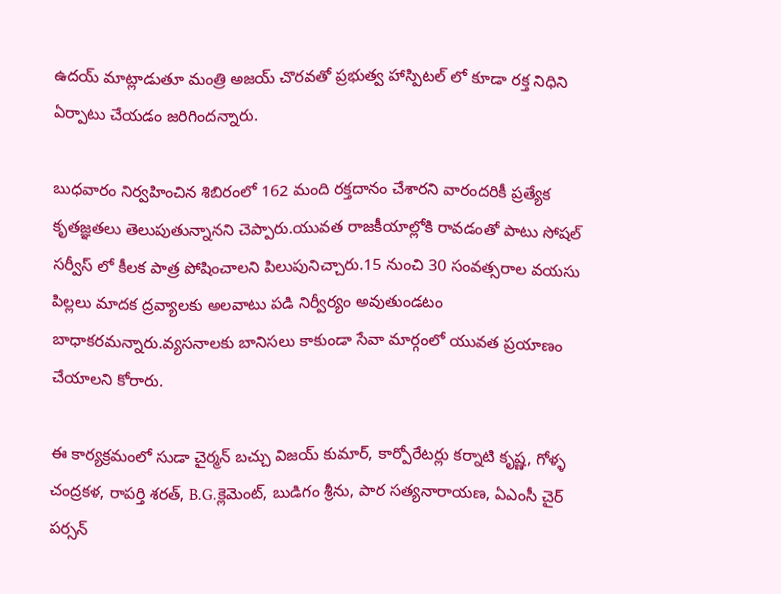ఉదయ్ మాట్లాడుతూ మంత్రి అజయ్ చొరవతో ప్రభుత్వ హాస్పిటల్ లో కూడా రక్త నిధిని ఏర్పాటు చేయడం జరిగిందన్నారు.

బుధవారం నిర్వహించిన శిబిరంలో 162 మంది రక్తదానం చేశారని వారందరికీ ప్రత్యేక కృతజ్ఞతలు తెలుపుతున్నానని చెప్పారు.యువత రాజకీయాల్లోకి రావడంతో పాటు సోషల్ సర్వీస్ లో కీలక పాత్ర పోషించాలని పిలుపునిచ్చారు.15 నుంచి 30 సంవత్సరాల వయసు పిల్లలు మాదక ద్రవ్యాలకు అలవాటు పడి నిర్వీర్యం అవుతుండటం బాధాకరమన్నారు.వ్యసనాలకు బానిసలు కాకుండా సేవా మార్గంలో యువత ప్రయాణం చేయాలని కోరారు.

ఈ కార్యక్రమంలో సుడా చైర్మన్ బచ్చు విజయ్ కుమార్, కార్పోరేటర్లు కర్నాటి కృష్ణ, గోళ్ళ చంద్రకళ, రాపర్తి శరత్, B.G.క్లెమెంట్, బుడిగం శ్రీను, పార సత్యనారాయణ, ఏఎంసీ చైర్ పర్సన్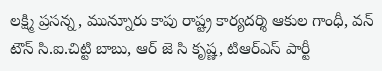లక్ష్మి ప్రసన్న, మున్నూరు కాపు రాష్ట్ర కార్యదర్శి ఆకుల గాంధీ, వన్ టౌన్ సి.ఐ.చిట్టి బాబు, ఆర్ జె సి కృష్ణ, టిఆర్ఎస్ పార్టీ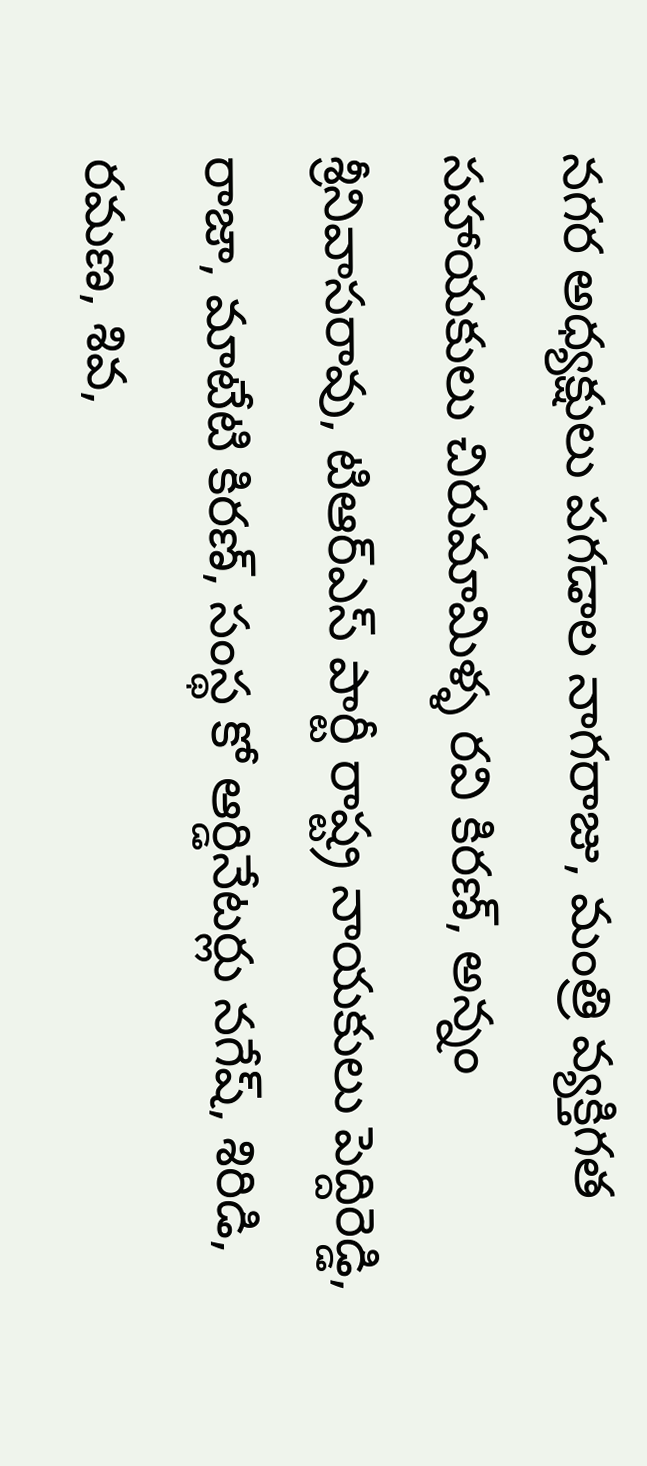నగర అధ్యక్షులు పగడాల నాగరాజు, మంత్రి వ్యక్తిగత సహాయకులు చిరుమామిళ్ళ రవి కిరణ్, అన్నం శ్రీనివాసరావు, టిఆర్ఎస్ పార్టీ రాష్ట్ర నాయకులు పెద్దిరెడ్డి, రాజా, మాటేటి కిరణ్, సంస్థ కో ఆర్డినేటర్లు నగేష్, శిరిడి, రమణ, శివ,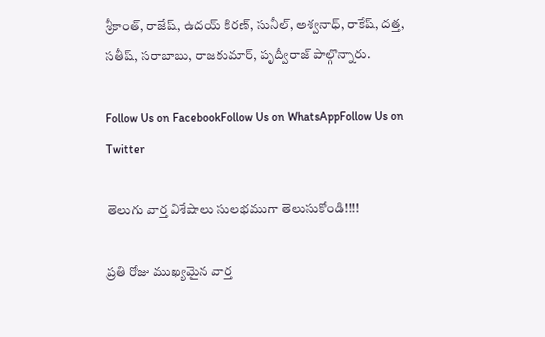శ్రీకాంత్, రాజేష్, ఉదయ్ కిరణ్, సునీల్, అశ్వనాధ్, రాకేష్, దత్త, సతీష్, సరాబాబు, రాజకుమార్, పృద్వీరాజ్ పాల్గొన్నారు.

Follow Us on FacebookFollow Us on WhatsAppFollow Us on Twitter

తెలుగు వార్త విశేషాలు సులభముగా తెలుసుకోండి!!!!

ప్రతి రోజు ముఖ్యమైన వార్త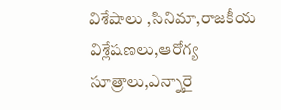విశేషాలు ,సినిమా,రాజకీయ విశ్లేషణలు,ఆరోగ్య సూత్రాలు,ఎన్నారై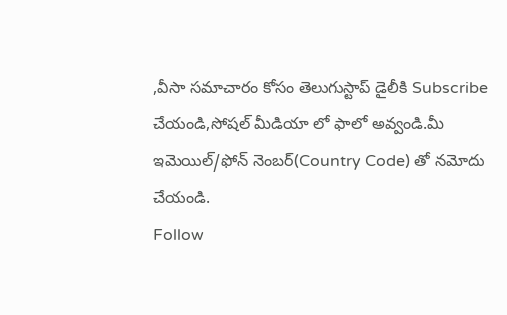,వీసా సమాచారం కోసం తెలుగుస్టాప్ డైలీకి Subscribe చేయండి,సోషల్ మీడియా లో ఫాలో అవ్వండి.మీ ఇమెయిల్/ఫోన్ నెంబర్(Country Code) తో నమోదు చేయండి.
Follow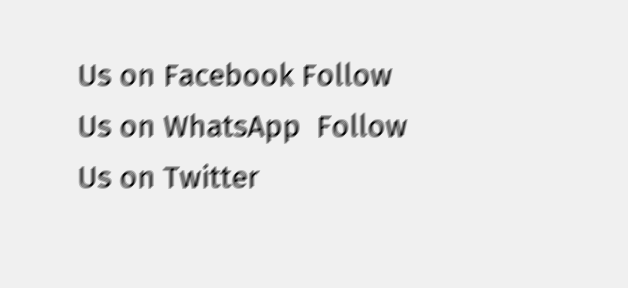Us on Facebook Follow Us on WhatsApp  Follow Us on Twitter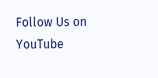Follow Us on YouTube